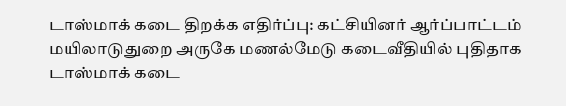டாஸ்மாக் கடை திறக்க எதிர்ப்பு: கட்சியினர் ஆர்ப்பாட்டம்
மயிலாடுதுறை அருகே மணல்மேடு கடைவீதியில் புதிதாக டாஸ்மாக் கடை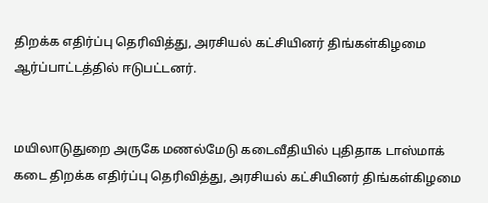திறக்க எதிர்ப்பு தெரிவித்து, அரசியல் கட்சியினர் திங்கள்கிழமை ஆர்ப்பாட்டத்தில் ஈடுபட்டனர்.


மயிலாடுதுறை அருகே மணல்மேடு கடைவீதியில் புதிதாக டாஸ்மாக் கடை திறக்க எதிர்ப்பு தெரிவித்து, அரசியல் கட்சியினர் திங்கள்கிழமை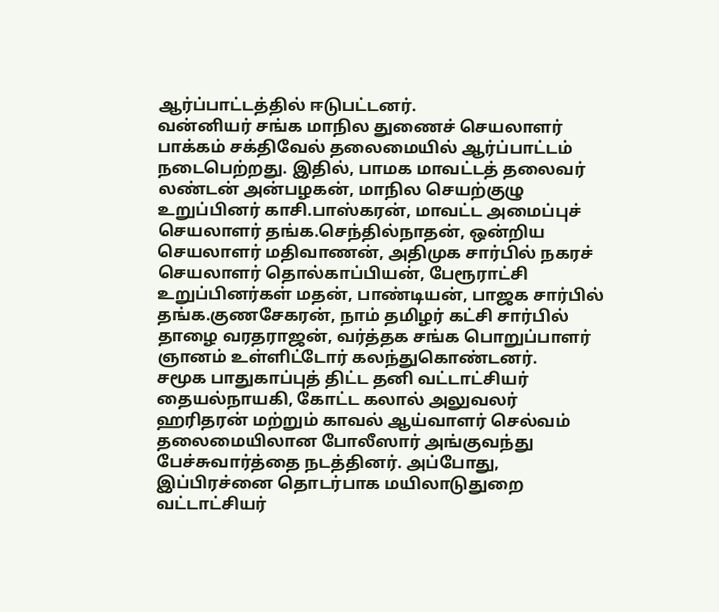ஆர்ப்பாட்டத்தில் ஈடுபட்டனர்.
வன்னியர் சங்க மாநில துணைச் செயலாளர் பாக்கம் சக்திவேல் தலைமையில் ஆர்ப்பாட்டம் நடைபெற்றது. இதில், பாமக மாவட்டத் தலைவர் லண்டன் அன்பழகன், மாநில செயற்குழு உறுப்பினர் காசி.பாஸ்கரன், மாவட்ட அமைப்புச் செயலாளர் தங்க.செந்தில்நாதன், ஒன்றிய செயலாளர் மதிவாணன், அதிமுக சார்பில் நகரச் செயலாளர் தொல்காப்பியன், பேரூராட்சி உறுப்பினர்கள் மதன், பாண்டியன், பாஜக சார்பில் தங்க.குணசேகரன், நாம் தமிழர் கட்சி சார்பில் தாழை வரதராஜன், வர்த்தக சங்க பொறுப்பாளர் ஞானம் உள்ளிட்டோர் கலந்துகொண்டனர்.
சமூக பாதுகாப்புத் திட்ட தனி வட்டாட்சியர் தையல்நாயகி, கோட்ட கலால் அலுவலர் ஹரிதரன் மற்றும் காவல் ஆய்வாளர் செல்வம் தலைமையிலான போலீஸார் அங்குவந்து பேச்சுவார்த்தை நடத்தினர். அப்போது, இப்பிரச்னை தொடர்பாக மயிலாடுதுறை வட்டாட்சியர்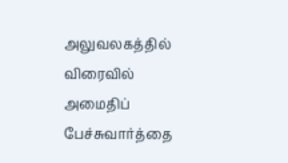அலுவலகத்தில் விரைவில் அமைதிப் பேச்சுவார்த்தை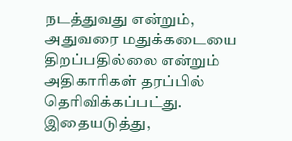நடத்துவது என்றும், அதுவரை மதுக்கடையை திறப்பதில்லை என்றும் அதிகாரிகள் தரப்பில் தெரிவிக்கப்பட்து. இதையடுத்து,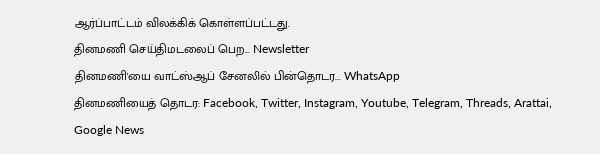ஆர்ப்பாட்டம் விலக்கிக் கொள்ளப்பட்டது.
தினமணி செய்திமடலைப் பெற... Newsletter
தினமணி'யை வாட்ஸ்ஆப் சேனலில் பின்தொடர... WhatsApp
தினமணியைத் தொடர: Facebook, Twitter, Instagram, Youtube, Telegram, Threads, Arattai, Google News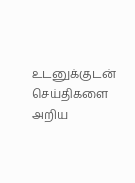உடனுக்குடன் செய்திகளை அறிய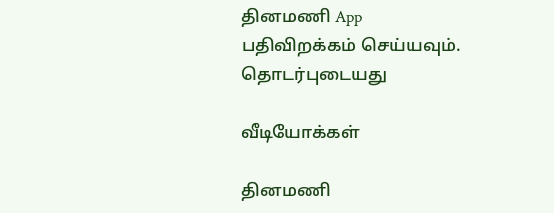தினமணி App பதிவிறக்கம் செய்யவும்.
தொடர்புடையது

வீடியோக்கள்

தினமணி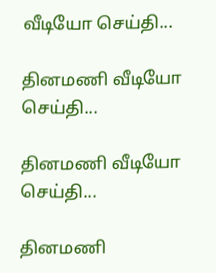வீடியோ செய்தி...

தினமணி வீடியோ செய்தி...

தினமணி வீடியோ செய்தி...

தினமணி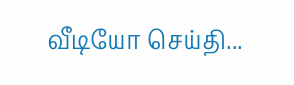வீடியோ செய்தி...